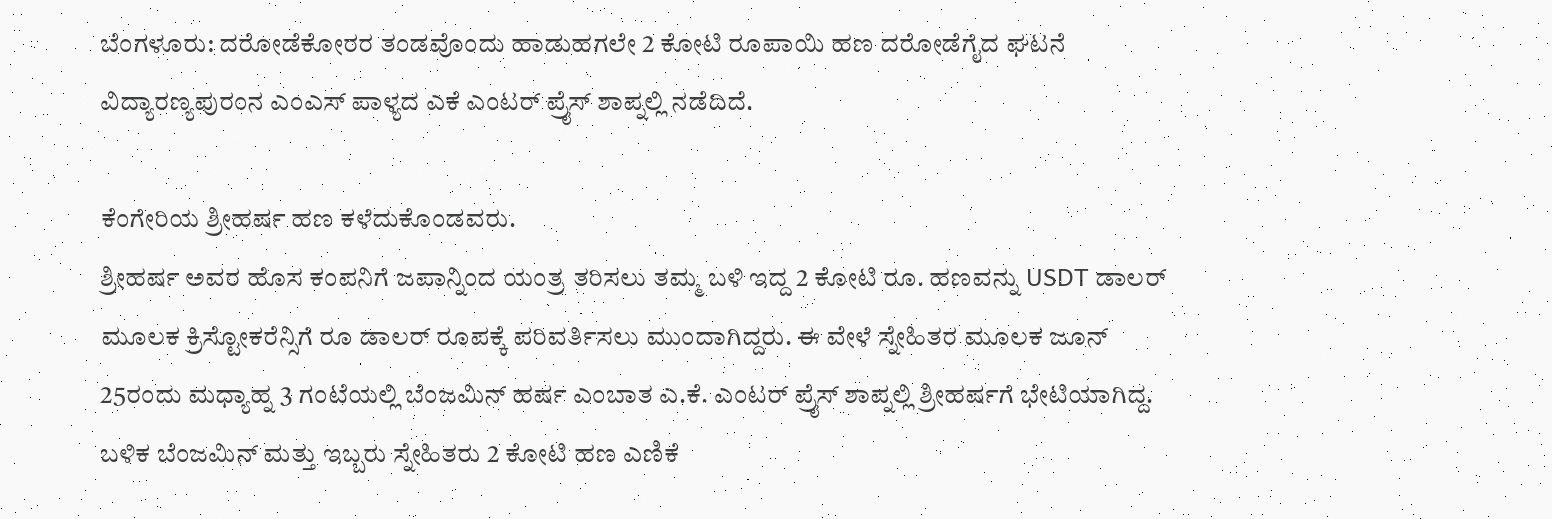ಬೆಂಗಳೂರು: ದರೋಡೆಕೋರರ ತಂಡವೊಂದು ಹಾಡುಹಗಲೇ 2 ಕೋಟಿ ರೂಪಾಯಿ ಹಣ ದರೋಡೆಗೈದ ಘಟನೆ ವಿದ್ಯಾರಣ್ಯಪುರಂನ ಎಂಎಸ್ ಪಾಳ್ಯದ ಎಕೆ ಎಂಟರ್ ಪ್ರೈಸ್ ಶಾಪ್ನಲ್ಲಿ ನಡೆದಿದೆ.

ಕೆಂಗೇರಿಯ ಶ್ರೀಹರ್ಷ ಹಣ ಕಳೆದುಕೊಂಡವರು.
ಶ್ರೀಹರ್ಷ ಅವರ ಹೊಸ ಕಂಪನಿಗೆ ಜಪಾನ್ನಿಂದ ಯಂತ್ರ ತರಿಸಲು ತಮ್ಮ ಬಳಿ ಇದ್ದ 2 ಕೋಟಿ ರೂ. ಹಣವನ್ನು USDT ಡಾಲರ್ ಮೂಲಕ ಕ್ರಿಸ್ಟೋಕರೆನ್ಸಿಗೆ ರೂ ಡಾಲರ್ ರೂಪಕ್ಕೆ ಪರಿವರ್ತಿಸಲು ಮುಂದಾಗಿದ್ದರು. ಈ ವೇಳೆ ಸ್ನೇಹಿತರ ಮೂಲಕ ಜೂನ್ 25ರಂದು ಮಧ್ಯಾಹ್ನ 3 ಗಂಟೆಯಲ್ಲಿ ಬೆಂಜಮಿನ್ ಹರ್ಷ ಎಂಬಾತ ಎ.ಕೆ. ಎಂಟರ್ ಪ್ರೈಸ್ ಶಾಪ್ನಲ್ಲಿ ಶ್ರೀಹರ್ಷಗೆ ಭೇಟಿಯಾಗಿದ್ದ. ಬಳಿಕ ಬೆಂಜಮಿನ್ ಮತ್ತು ಇಬ್ಬರು ಸ್ನೇಹಿತರು 2 ಕೋಟಿ ಹಣ ಎಣಿಕೆ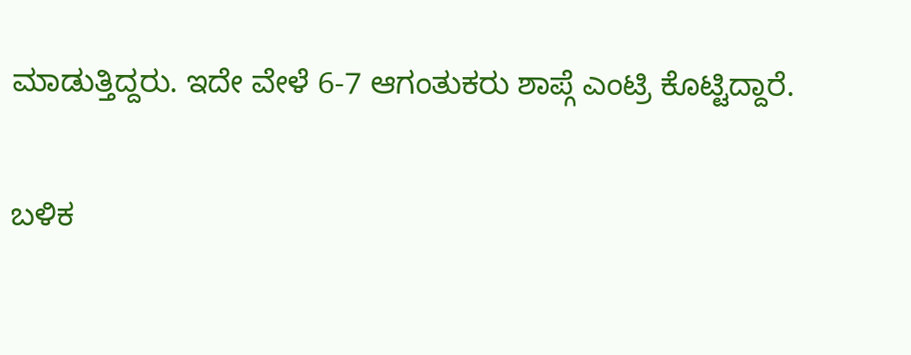ಮಾಡುತ್ತಿದ್ದರು. ಇದೇ ವೇಳೆ 6-7 ಆಗಂತುಕರು ಶಾಪ್ಗೆ ಎಂಟ್ರಿ ಕೊಟ್ಟಿದ್ದಾರೆ.

ಬಳಿಕ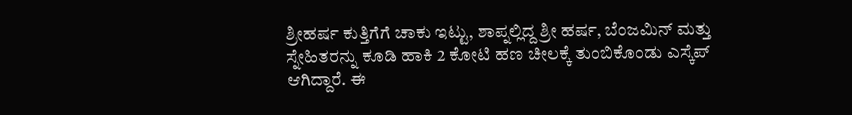ಶ್ರೀಹರ್ಷ ಕುತ್ತಿಗೆಗೆ ಚಾಕು ಇಟ್ಟು, ಶಾಪ್ನಲ್ಲಿದ್ದ ಶ್ರೀ ಹರ್ಷ, ಬೆಂಜಮಿನ್ ಮತ್ತು ಸ್ನೇಹಿತರನ್ನು ಕೂಡಿ ಹಾಕಿ 2 ಕೋಟಿ ಹಣ ಚೀಲಕ್ಕೆ ತುಂಬಿಕೊಂಡು ಎಸ್ಕೆಪ್ ಆಗಿದ್ದಾರೆ. ಈ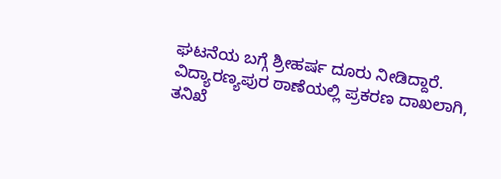ಘಟನೆಯ ಬಗ್ಗೆ ಶ್ರೀಹರ್ಷ ದೂರು ನೀಡಿದ್ದಾರೆ.
ವಿದ್ಯಾರಣ್ಯಪುರ ಠಾಣೆಯಲ್ಲಿ ಪ್ರಕರಣ ದಾಖಲಾಗಿ, ತನಿಖೆ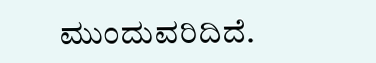ಮುಂದುವರಿದಿದೆ.